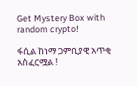Get Mystery Box with random crypto!

ፋሲል ከነማ ጋምቢያዊ አጥቂ አስፈርሟል !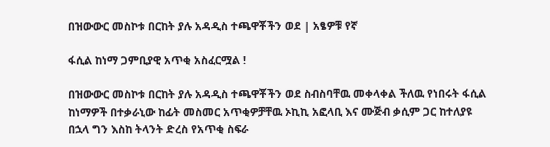በዝውውር መስኮቱ በርከት ያሉ አዳዲስ ተጫዋቾችን ወደ | አፄዎቹ የኛ

ፋሲል ከነማ ጋምቢያዊ አጥቂ አስፈርሟል !

በዝውውር መስኮቱ በርከት ያሉ አዳዲስ ተጫዋቾችን ወደ ስብስባቸዉ መቀላቀል ችለዉ የነበሩት ፋሲል ከነማዎች በተቃራኒው ከፊት መስመር አጥቂዎቻቸዉ ኦኪኪ አፎላቢ እና ሙጅብ ቃሲም ጋር ከተለያዩ በኋላ ግን እስከ ትላንት ድረስ የአጥቂ ስፍራ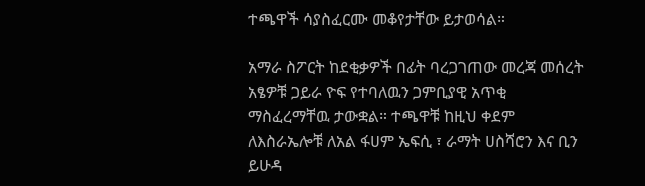ተጫዋች ሳያስፈርሙ መቆየታቸው ይታወሳል።

አማራ ስፖርት ከደቂቃዎች በፊት ባረጋገጠው መረጃ መሰረት አፄዎቹ ጋይራ ዮፍ የተባለዉን ጋምቢያዊ አጥቂ ማስፈረማቸዉ ታውቋል። ተጫዋቹ ከዚህ ቀደም ለእስራኤሎቹ ለአል ፋሀም ኤፍሲ ፣ ራማት ሀስሻሮን እና ቢን ይሁዳ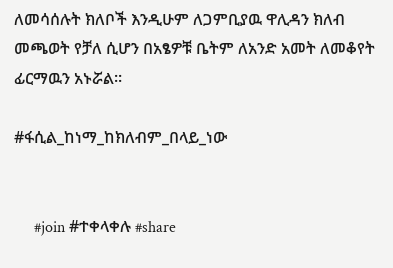ለመሳሰሉት ክለቦች እንዲሁም ለጋምቢያዉ ዋሊዳን ክለብ መጫወት የቻለ ሲሆን በአፄዎቹ ቤትም ለአንድ አመት ለመቆየት ፊርማዉን አኑሯል።

#ፋሲል_ከነማ_ከክለብም_በላይ_ነው


     #join #ተቀላቀሉ #share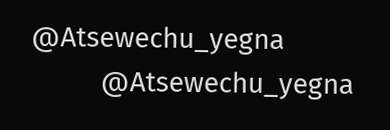@Atsewechu_yegna
          @Atsewechu_yegna